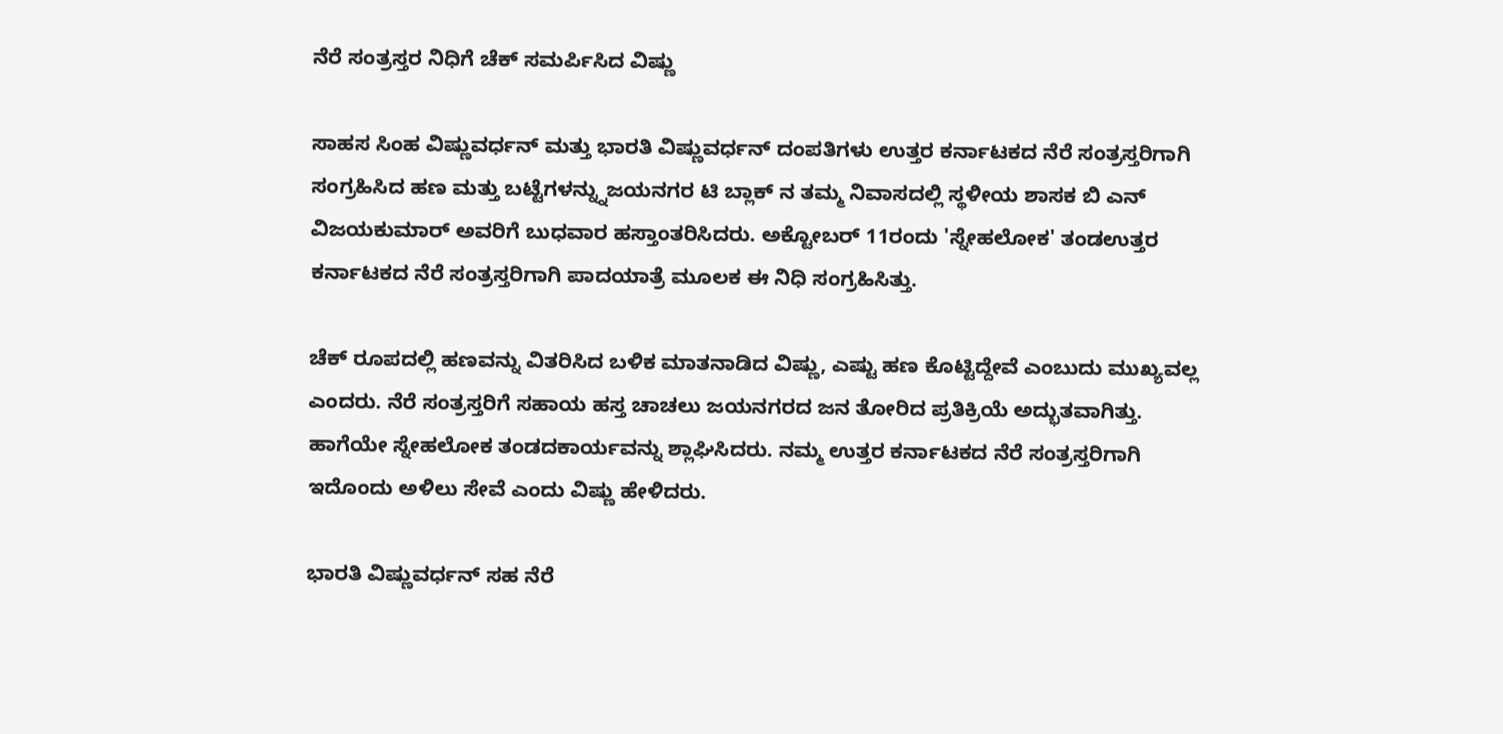ನೆರೆ ಸಂತ್ರಸ್ತರ ನಿಧಿಗೆ ಚೆಕ್ ಸಮರ್ಪಿಸಿದ ವಿಷ್ಣು

ಸಾಹಸ ಸಿಂಹ ವಿಷ್ಣುವರ್ಧನ್ ಮತ್ತು ಭಾರತಿ ವಿಷ್ಣುವರ್ಧನ್ ದಂಪತಿಗಳು ಉತ್ತರ ಕರ್ನಾಟಕದ ನೆರೆ ಸಂತ್ರಸ್ತರಿಗಾಗಿ ಸಂಗ್ರಹಿಸಿದ ಹಣ ಮತ್ತು ಬಟ್ಟೆಗಳನ್ನ್ನುಜಯನಗರ ಟಿ ಬ್ಲಾಕ್ ನ ತಮ್ಮ ನಿವಾಸದಲ್ಲಿ ಸ್ಥಳೀಯ ಶಾಸಕ ಬಿ ಎನ್ ವಿಜಯಕುಮಾರ್ ಅವರಿಗೆ ಬುಧವಾರ ಹಸ್ತಾಂತರಿಸಿದರು. ಅಕ್ಟೋಬರ್ 11ರಂದು 'ಸ್ನೇಹಲೋಕ' ತಂಡಉತ್ತರ ಕರ್ನಾಟಕದ ನೆರೆ ಸಂತ್ರಸ್ತರಿಗಾಗಿ ಪಾದಯಾತ್ರೆ ಮೂಲಕ ಈ ನಿಧಿ ಸಂಗ್ರಹಿಸಿತ್ತು.

ಚೆಕ್ ರೂಪದಲ್ಲಿ ಹಣವನ್ನು ವಿತರಿಸಿದ ಬಳಿಕ ಮಾತನಾಡಿದ ವಿಷ್ಣು, ಎಷ್ಟು ಹಣ ಕೊಟ್ಟಿದ್ದೇವೆ ಎಂಬುದು ಮುಖ್ಯವಲ್ಲ ಎಂದರು. ನೆರೆ ಸಂತ್ರಸ್ತರಿಗೆ ಸಹಾಯ ಹಸ್ತ ಚಾಚಲು ಜಯನಗರದ ಜನ ತೋರಿದ ಪ್ರತಿಕ್ರಿಯೆ ಅದ್ಭುತವಾಗಿತ್ತು. ಹಾಗೆಯೇ ಸ್ನೇಹಲೋಕ ತಂಡದಕಾರ್ಯವನ್ನು ಶ್ಲಾಘಿಸಿದರು. ನಮ್ಮ ಉತ್ತರ ಕರ್ನಾಟಕದ ನೆರೆ ಸಂತ್ರಸ್ತರಿಗಾಗಿ ಇದೊಂದು ಅಳಿಲು ಸೇವೆ ಎಂದು ವಿಷ್ಣು ಹೇಳಿದರು.

ಭಾರತಿ ವಿಷ್ಣುವರ್ಧನ್ ಸಹ ನೆರೆ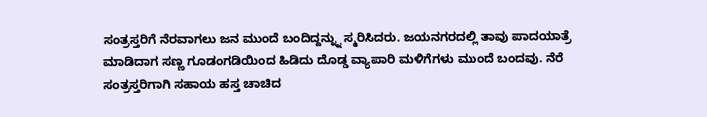ಸಂತ್ರಸ್ತರಿಗೆ ನೆರವಾಗಲು ಜನ ಮುಂದೆ ಬಂದಿದ್ದನ್ನ್ನು ಸ್ಮರಿಸಿದರು. ಜಯನಗರದಲ್ಲಿ ತಾವು ಪಾದಯಾತ್ರೆ ಮಾಡಿದಾಗ ಸಣ್ಣ ಗೂಡಂಗಡಿಯಿಂದ ಹಿಡಿದು ದೊಡ್ಡ ವ್ಯಾಪಾರಿ ಮಳಿಗೆಗಳು ಮುಂದೆ ಬಂದವು. ನೆರೆ ಸಂತ್ರಸ್ತರಿಗಾಗಿ ಸಹಾಯ ಹಸ್ತ ಚಾಚಿದ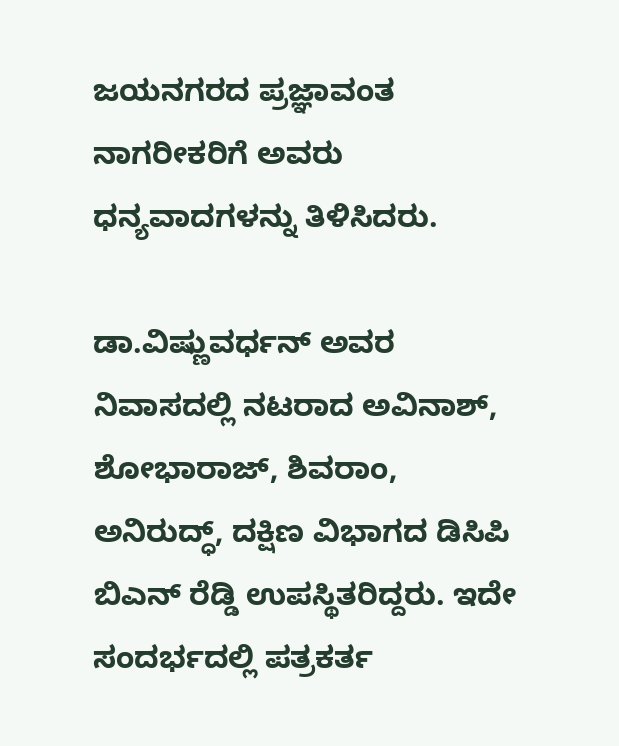ಜಯನಗರದ ಪ್ರಜ್ಞಾವಂತ ನಾಗರೀಕರಿಗೆ ಅವರು ಧನ್ಯವಾದಗಳನ್ನು ತಿಳಿಸಿದರು.

ಡಾ.ವಿಷ್ಣುವರ್ಧನ್ ಅವರ ನಿವಾಸದಲ್ಲಿ ನಟರಾದ ಅವಿನಾಶ್, ಶೋಭಾರಾಜ್, ಶಿವರಾಂ, ಅನಿರುದ್ಧ್, ದಕ್ಷಿಣ ವಿಭಾಗದ ಡಿಸಿಪಿ ಬಿಎನ್ ರೆಡ್ಡಿ ಉಪಸ್ಥಿತರಿದ್ದರು. ಇದೇ ಸಂದರ್ಭದಲ್ಲಿ ಪತ್ರಕರ್ತ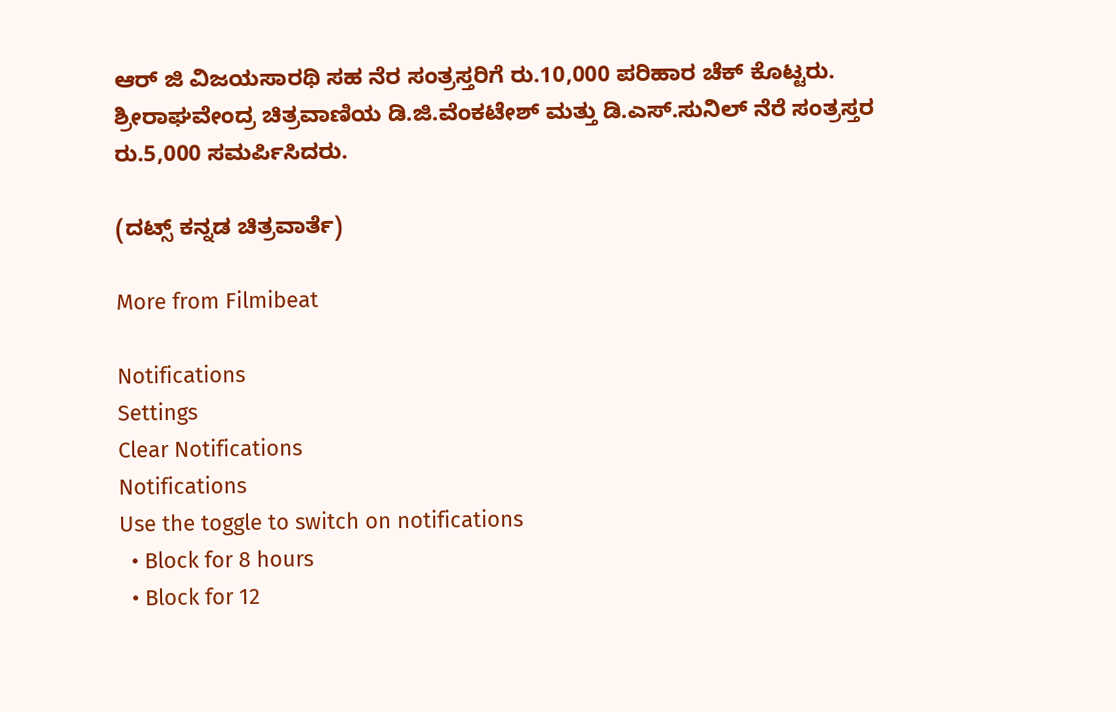ಆರ್ ಜಿ ವಿಜಯಸಾರಥಿ ಸಹ ನೆರ ಸಂತ್ರಸ್ತರಿಗೆ ರು.10,000 ಪರಿಹಾರ ಚೆಕ್ ಕೊಟ್ಟರು. ಶ್ರೀರಾಘವೇಂದ್ರ ಚಿತ್ರವಾಣಿಯ ಡಿ.ಜಿ.ವೆಂಕಟೇಶ್ ಮತ್ತು ಡಿ.ಎಸ್.ಸುನಿಲ್ ನೆರೆ ಸಂತ್ರಸ್ತರ ರು.5,000 ಸಮರ್ಪಿಸಿದರು.

(ದಟ್ಸ್ ಕನ್ನಡ ಚಿತ್ರವಾರ್ತೆ)

More from Filmibeat

Notifications
Settings
Clear Notifications
Notifications
Use the toggle to switch on notifications
  • Block for 8 hours
  • Block for 12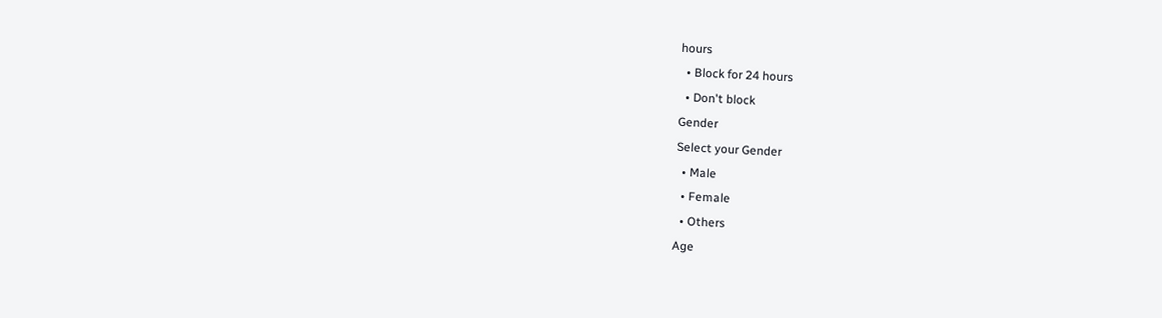hours
  • Block for 24 hours
  • Don't block
Gender
Select your Gender
  • Male
  • Female
  • Others
Age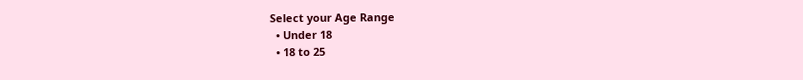Select your Age Range
  • Under 18
  • 18 to 25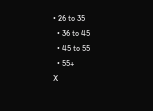• 26 to 35
  • 36 to 45
  • 45 to 55
  • 55+
X